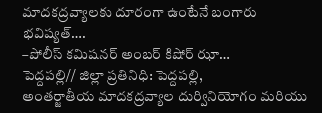మాదకద్రవ్యాలకు దూరంగా ఉంటేనే బంగారు భవిష్యత్….
–పోలీస్ కమిషనర్ అంబర్ కిషోర్ ఝా…
పెద్దపల్లి// జిల్లా ప్రతినిధి: పెద్దపల్లి,
అంతర్జాతీయ మాదకద్రవ్యాల దుర్వినియోగం మరియు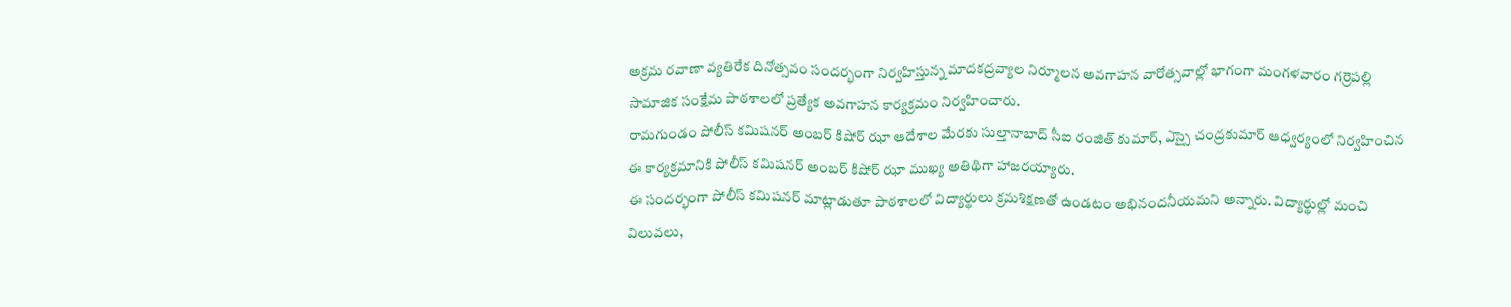అక్రమ రవాణా వ్యతిరేక దినోత్సవం సందర్భంగా నిర్వహిస్తున్న మాదకద్రవ్యాల నిర్మూలన అవగాహన వారోత్సవాల్లో భాగంగా మంగళవారం గర్రెపల్లి సామాజిక సంక్షేమ పాఠశాలలో ప్రత్యేక అవగాహన కార్యక్రమం నిర్వహించారు.
రామగుండం పోలీస్ కమిషనర్ అంబర్ కిషోర్ ఝా ఆదేశాల మేరకు సుల్తానాబాద్ సీఐ రంజిత్ కుమార్, ఎస్సై చంద్రకుమార్ ఆధ్వర్యంలో నిర్వహించిన ఈ కార్యక్రమానికి పోలీస్ కమిషనర్ అంబర్ కిషోర్ ఝా ముఖ్య అతిథిగా హాజరయ్యారు.
ఈ సందర్భంగా పోలీస్ కమిషనర్ మాట్లాడుతూ పాఠశాలలో విద్యార్థులు క్రమశిక్షణతో ఉండటం అభినందనీయమని అన్నారు. విద్యార్థుల్లో మంచి విలువలు,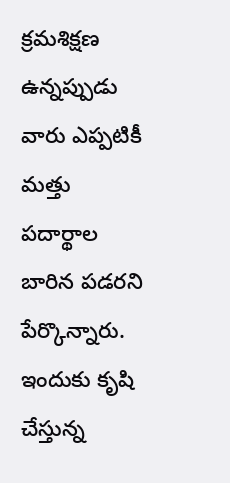క్రమశిక్షణ ఉన్నప్పుడు వారు ఎప్పటికీ మత్తు పదార్థాల బారిన పడరని పేర్కొన్నారు. ఇందుకు కృషి చేస్తున్న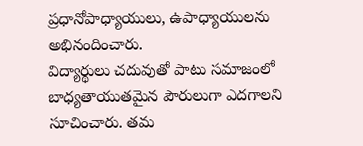ప్రధానోపాధ్యాయులు, ఉపాధ్యాయులను అభినందించారు.
విద్యార్థులు చదువుతో పాటు సమాజంలో బాధ్యతాయుతమైన పౌరులుగా ఎదగాలని సూచించారు. తమ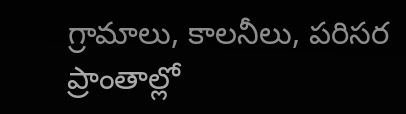గ్రామాలు, కాలనీలు, పరిసర ప్రాంతాల్లో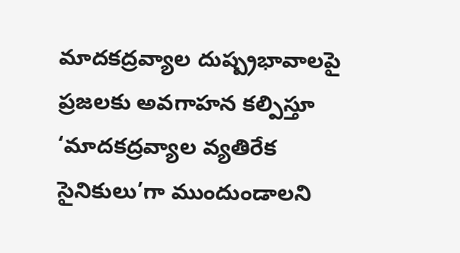మాదకద్రవ్యాల దుష్ప్రభావాలపై ప్రజలకు అవగాహన కల్పిస్తూ ‘మాదకద్రవ్యాల వ్యతిరేక సైనికులు’గా ముందుండాలని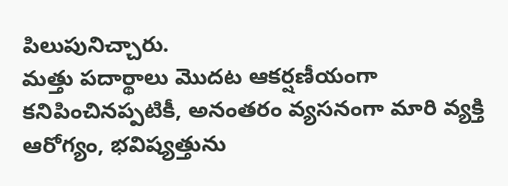పిలుపునిచ్చారు.
మత్తు పదార్థాలు మొదట ఆకర్షణీయంగా కనిపించినప్పటికీ, అనంతరం వ్యసనంగా మారి వ్యక్తి ఆరోగ్యం, భవిష్యత్తును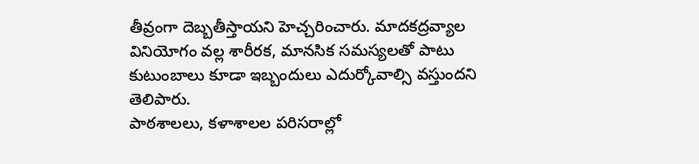తీవ్రంగా దెబ్బతీస్తాయని హెచ్చరించారు. మాదకద్రవ్యాల వినియోగం వల్ల శారీరక, మానసిక సమస్యలతో పాటు కుటుంబాలు కూడా ఇబ్బందులు ఎదుర్కోవాల్సి వస్తుందని తెలిపారు.
పాఠశాలలు, కళాశాలల పరిసరాల్లో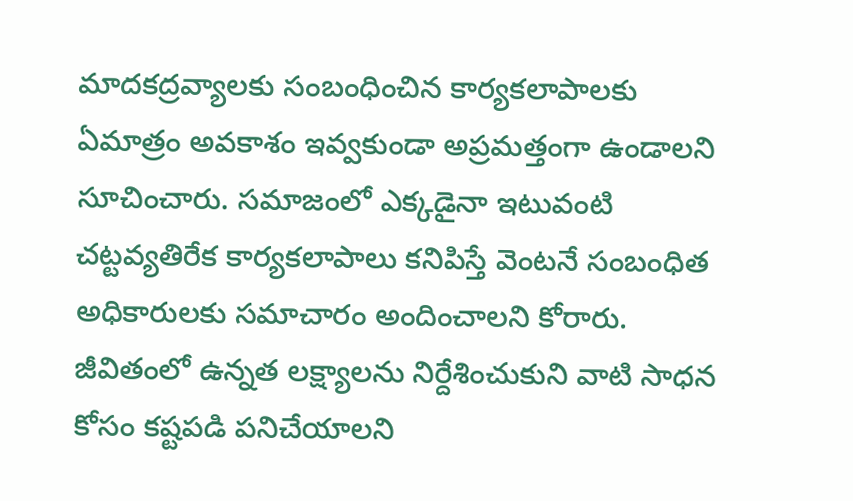మాదకద్రవ్యాలకు సంబంధించిన కార్యకలాపాలకు ఏమాత్రం అవకాశం ఇవ్వకుండా అప్రమత్తంగా ఉండాలని సూచించారు. సమాజంలో ఎక్కడైనా ఇటువంటి చట్టవ్యతిరేక కార్యకలాపాలు కనిపిస్తే వెంటనే సంబంధిత అధికారులకు సమాచారం అందించాలని కోరారు.
జీవితంలో ఉన్నత లక్ష్యాలను నిర్దేశించుకుని వాటి సాధన కోసం కష్టపడి పనిచేయాలని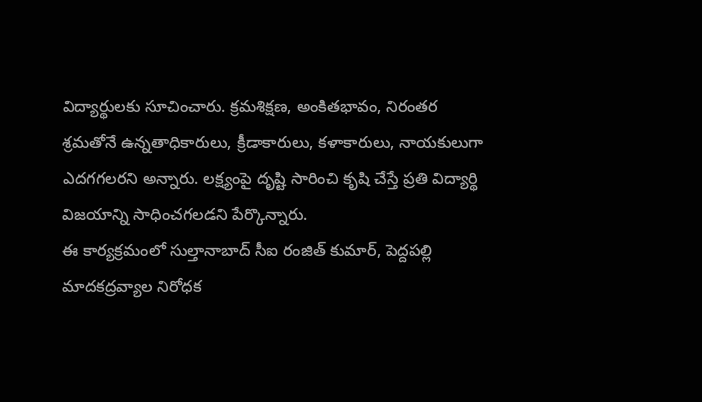విద్యార్థులకు సూచించారు. క్రమశిక్షణ, అంకితభావం, నిరంతర శ్రమతోనే ఉన్నతాధికారులు, క్రీడాకారులు, కళాకారులు, నాయకులుగా ఎదగగలరని అన్నారు. లక్ష్యంపై దృష్టి సారించి కృషి చేస్తే ప్రతి విద్యార్థి విజయాన్ని సాధించగలడని పేర్కొన్నారు.
ఈ కార్యక్రమంలో సుల్తానాబాద్ సీఐ రంజిత్ కుమార్, పెద్దపల్లి మాదకద్రవ్యాల నిరోధక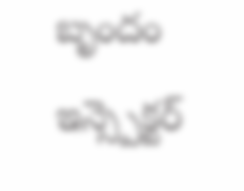బృందం ఇన్స్పెక్టర్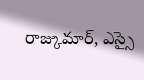రాజ్కుమార్, ఎస్సై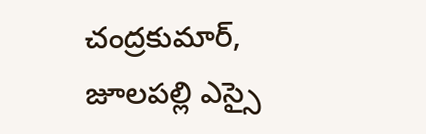చంద్రకుమార్, జూలపల్లి ఎస్సై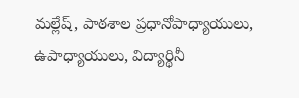మల్లేష్, పాఠశాల ప్రధానోపాధ్యాయులు, ఉపాధ్యాయులు, విద్యార్థినీ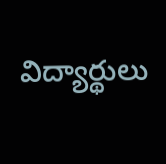విద్యార్థులు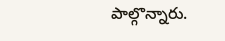పాల్గొన్నారు.